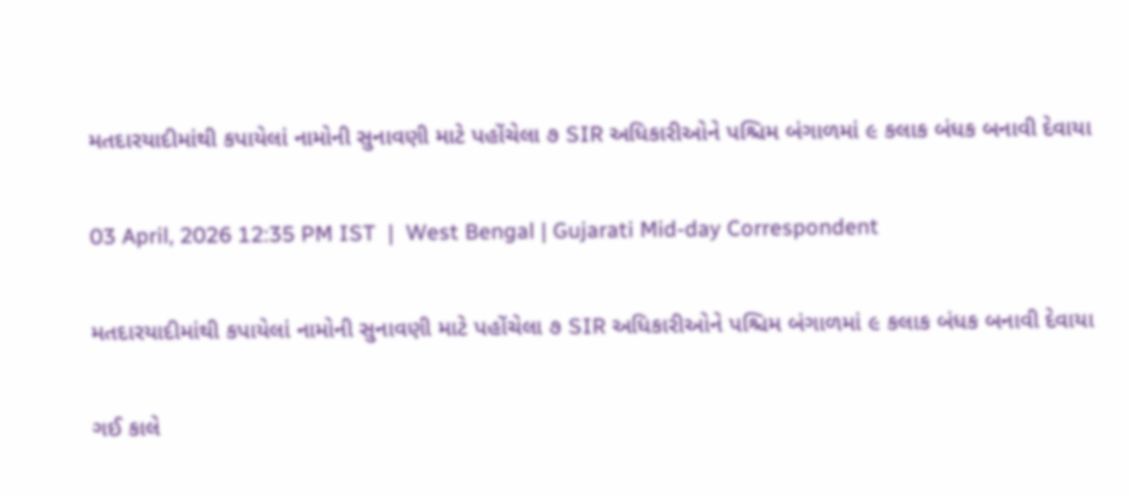મતદારયાદીમાંથી કપાયેલાં નામોની સુનાવણી માટે પહોંચેલા ૭ SIR અધિકારીઓને પશ્ચિમ બંગાળમાં ૯ કલાક બંધક બનાવી દેવાયા

03 April, 2026 12:35 PM IST  |  West Bengal | Gujarati Mid-day Correspondent

મતદારયાદીમાંથી કપાયેલાં નામોની સુનાવણી માટે પહોંચેલા ૭ SIR અધિકારીઓને પશ્ચિમ બંગાળમાં ૯ કલાક બંધક બનાવી દેવાયા

ગઈ કાલે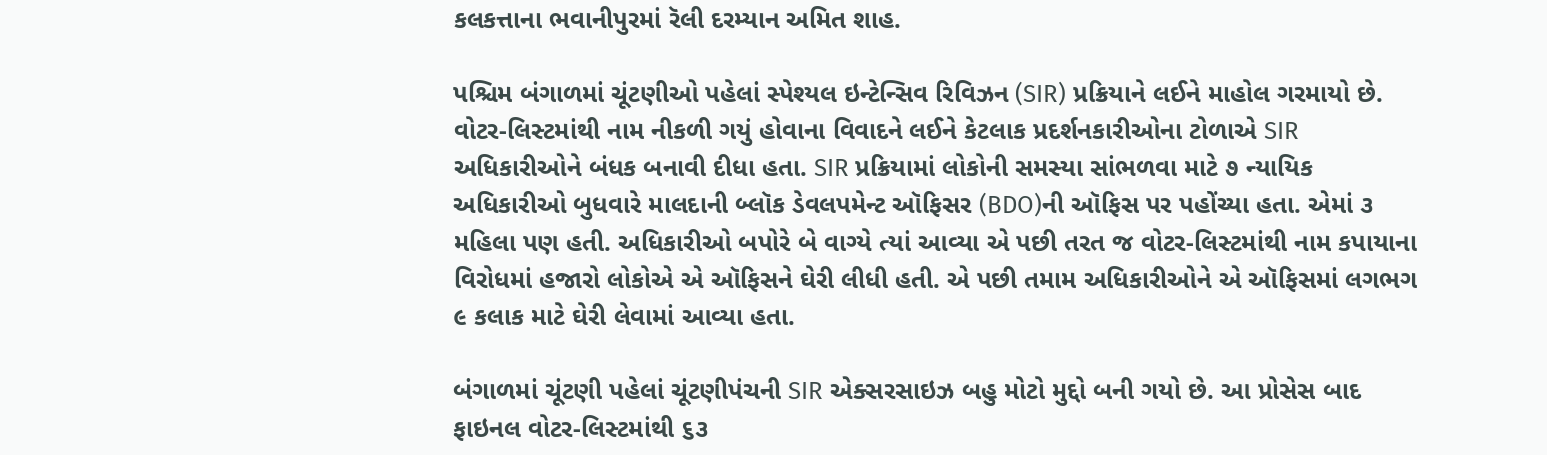કલકત્તાના ભવાનીપુરમાં રૅલી દરમ્યાન અમિત શાહ.

પશ્ચિમ બંગાળમાં ચૂંટણીઓ પહેલાં સ્પેશ્યલ ઇન્ટેન્સિવ રિવિઝન (SIR) પ્રક્રિયાને લઈને માહોલ ગરમાયો છે. વોટર-લિસ્ટમાંથી નામ નીકળી ગયું હોવાના વિવાદને લઈને કેટલાક પ્રદર્શનકારીઓના ટોળાએ SIR અધિકારીઓને બંધક બનાવી દીધા હતા. SIR પ્રક્રિયામાં લોકોની સમસ્યા સાંભળવા માટે ૭ ન્યાયિક અધિકારીઓ બુધવારે માલદાની બ્લૉક ડેવલપમેન્ટ ઑફિસર (BDO)ની ઑફિસ પર પહોંચ્યા હતા. એમાં ૩ મહિલા પણ હતી. અધિકારીઓ બપોરે બે વાગ્યે ત્યાં આવ્યા એ પછી તરત જ વોટર-લિસ્ટમાંથી નામ કપાયાના વિરોધમાં હજારો લોકોએ એ ઑફિસને ઘેરી લીધી હતી. એ પછી તમામ અધિકારીઓને એ ઑફિસમાં લગભગ ૯ કલાક માટે ઘેરી લેવામાં આવ્યા હતા.

બંગાળમાં ચૂંટણી પહેલાં ચૂંટણીપંચની SIR એક્સરસાઇઝ બહુ મોટો મુદ્દો બની ગયો છે. આ પ્રોસેસ બાદ ફાઇનલ વોટર-લિસ્ટમાંથી ૬૩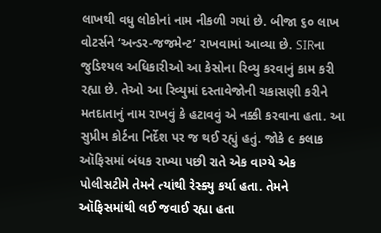લાખથી વધુ લોકોનાં નામ નીકળી ગયાં છે. બીજા ૬૦ લાખ વોટર્સને ‘અન્ડર-જજમેન્ટ’ રાખવામાં આવ્યા છે. SIRના જુડિશ્યલ અધિકારીઓ આ કેસોના રિવ્યુ કરવાનું કામ કરી રહ્યા છે. તેઓ આ રિવ્યુમાં દસ્તાવેજોની ચકાસણી કરીને મતદાતાનું નામ રાખવું કે હટાવવું એ નક્કી કરવાના હતા. આ સુપ્રીમ કોર્ટના નિર્દેશ પર જ થઈ રહ્યું હતું. જોકે ૯ કલાક ઑફિસમાં બંધક રાખ્યા પછી રાતે એક વાગ્યે એક પોલીસટીમે તેમને ત્યાંથી રેસ્ક્યુ કર્યા હતા. તેમને ઑફિસમાંથી લઈ જવાઈ રહ્યા હતા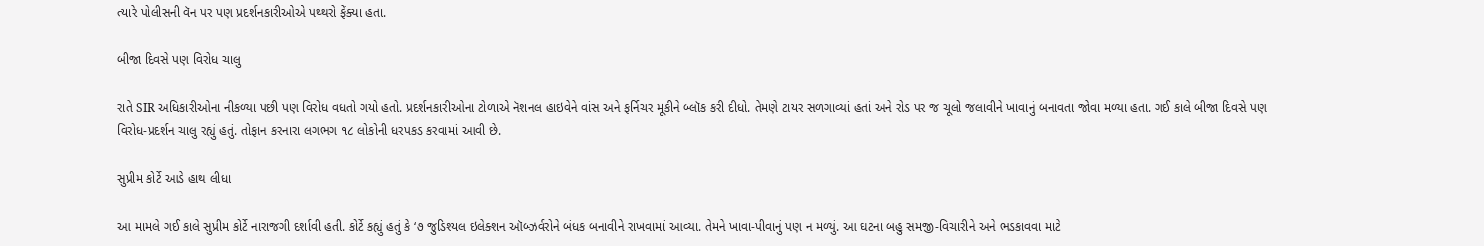ત્યારે પોલીસની વૅન પર પણ પ્રદર્શનકારીઓએ પથ્થરો ફેંક્યા હતા.

બીજા દિવસે પણ વિરોધ ચાલુ

રાતે SIR અધિકારીઓના નીકળ્યા પછી પણ વિરોધ વધતો ગયો હતો. પ્રદર્શનકારીઓના ટોળાએ નૅશનલ હાઇવેને વાંસ અને ફર્નિચર મૂકીને બ્લૉક કરી દીધો. તેમણે ટાયર સળગાવ્યાં હતાં અને રોડ પર જ ચૂલો જલાવીને ખાવાનું બનાવતા જોવા મળ્યા હતા. ગઈ કાલે બીજા દિવસે પણ વિરોધ-પ્રદર્શન ચાલુ રહ્યું હતું. તોફાન કરનારા લગભગ ૧૮ લોકોની ધરપકડ કરવામાં આવી છે.

સુપ્રીમ કોર્ટે આડે હાથ લીધા

આ મામલે ગઈ કાલે સુપ્રીમ કોર્ટે નારાજગી દર્શાવી હતી. કોર્ટે કહ્યું હતું કે ‘૭ જુડિશ્યલ ઇલેક્શન ઑબ્ઝર્વરોને બંધક બનાવીને રાખવામાં આવ્યા. તેમને ખાવા-પીવાનું પણ ન મળ્યું. આ ઘટના બહુ સમજી-વિચારીને અને ભડકાવવા માટે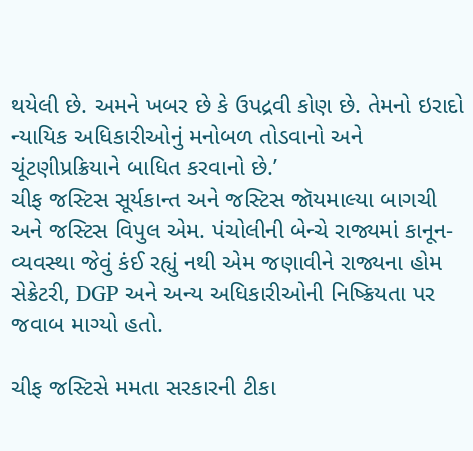થયેલી છે. અમને ખબર છે કે ઉપદ્રવી કોણ છે. તેમનો ઇરાદો ન્યાયિક અધિકારીઓનું મનોબળ તોડવાનો અને ચૂંટણીપ્રક્રિયાને બાધિત કરવાનો છે.’
ચીફ જસ્ટિસ સૂર્યકાન્ત અને જસ્ટિસ જૉયમાલ્યા બાગચી અને જસ્ટિસ વિપુલ એમ. પંચોલીની બેન્ચે રાજ્યમાં કાનૂન-વ્યવસ્થા જેવું કંઈ રહ્યું નથી એમ જણાવીને રાજ્યના હોમ સેક્રેટરી, DGP અને અન્ય અધિકારીઓની નિષ્ક્રિયતા પર જવાબ માગ્યો હતો.

ચીફ જસ્ટિસે મમતા સરકારની ટીકા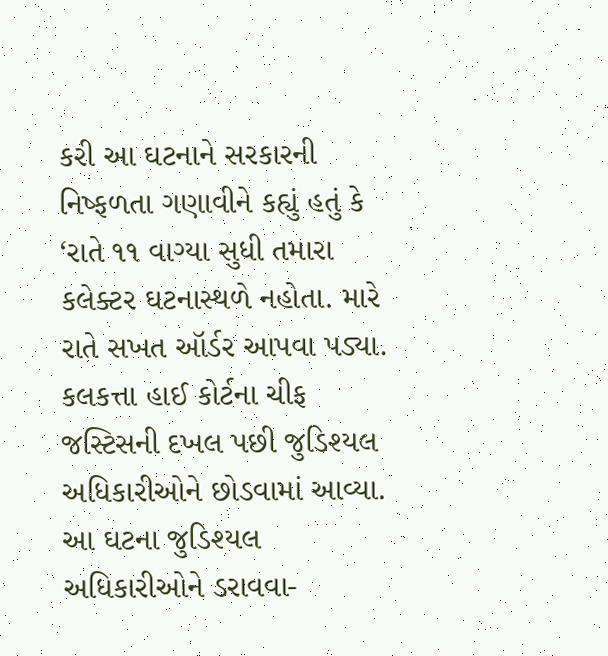કરી આ ઘટનાને સરકારની નિષ્ફળતા ગણાવીને કહ્યું હતું કે ‘રાતે ૧૧ વાગ્યા સુધી તમારા કલેક્ટર ઘટનાસ્થળે નહોતા. મારે રાતે સખત ઑર્ડર આપવા પડ્યા. કલકત્તા હાઈ કોર્ટના ચીફ જસ્ટિસની દખલ પછી જુડિશ્યલ અધિકારીઓને છોડવામાં આવ્યા. આ ઘટના જુડિશ્યલ અધિકારીઓને ડરાવવા-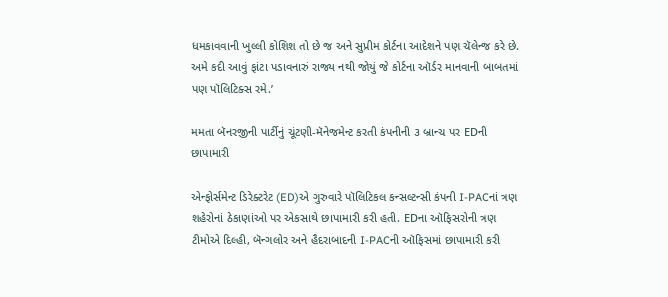ધમકાવવાની ખુલ્લી કોશિશ તો છે જ અને સુપ્રીમ કોર્ટના આદેશને પણ ચૅલેન્જ કરે છે. અમે કદી આવું ફાંટા પડાવનારું રાજ્ય નથી જોયું જે કોર્ટના ઑર્ડર માનવાની બાબતમાં પણ પૉલિટિક્સ રમે.’

મમતા બૅનરજીની પાર્ટીનું ચૂંટણી-મૅનેજમેન્ટ કરતી કંપનીની ૩ બ્રાન્ચ પર EDની છાપામારી

એન્ફોર્સમેન્ટ ડિરેક્ટરેટ (ED)એ ગુરુવારે પૉલિટિકલ કન્સલ્ટન્સી કંપની I-PACનાં ત્રણ શહેરોનાં ઠેકાણાંઓ પર એકસાથે છાપામારી કરી હતી. EDના ઑફિસરોની ત્રણ ટીમોએ દિલ્હી, બૅન્ગલોર અને હૈદરાબાદની I-PACની ઑફિસમાં છાપામારી કરી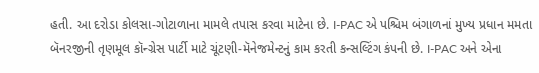હતી. આ દરોડા કોલસા-ગોટાળાના મામલે તપાસ કરવા માટેના છે. I-PAC એ પશ્ચિમ બંગાળનાં મુખ્ય પ્રધાન મમતા બૅનરજીની તૃણમૂલ કૉન્ગ્રેસ પાર્ટી માટે ચૂંટણી-મૅનેજમેન્ટનું કામ કરતી કન્સલ્ટિંગ કંપની છે. I-PAC અને એના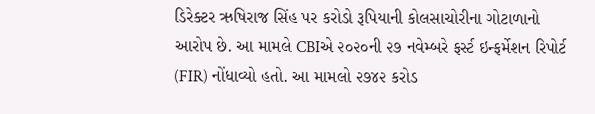ડિરેક્ટર ઋષિરાજ સિંહ પર કરોડો રૂપિયાની કોલસાચોરીના ગોટાળાનો આરોપ છે. આ મામલે CBIએ ૨૦૨૦ની ૨૭ નવેમ્બરે ફર્સ્ટ ઇન્ફર્મેશન રિપોર્ટ (FIR) નોંધાવ્યો હતો. આ મામલો ૨૭૪૨ કરોડ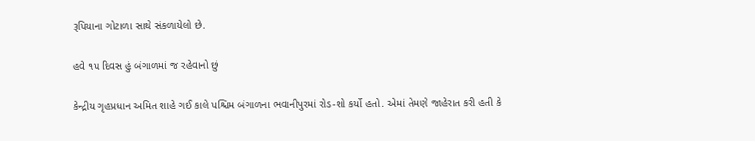રૂપિયાના ગોટાળા સાથે સંકળાયેલો છે.

હવે ૧૫ દિવસ હું બંગાળમાં જ રહેવાનો છું

કેન્દ્રીય ગૃહપ્રધાન અમિત શાહે ગઈ કાલે પશ્ચિમ બંગાળના ભવાનીપુરમાં રોડ-શો કર્યો હતો. એમાં તેમણે જાહેરાત કરી હતી કે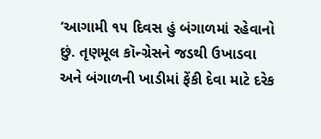‘આગામી ૧૫ દિવસ હું બંગાળમાં રહેવાનો છું. તૃણમૂલ કૉન્ગ્રેસને જડથી ઉખાડવા અને બંગાળની ખાડીમાં ફેંકી દેવા માટે દરેક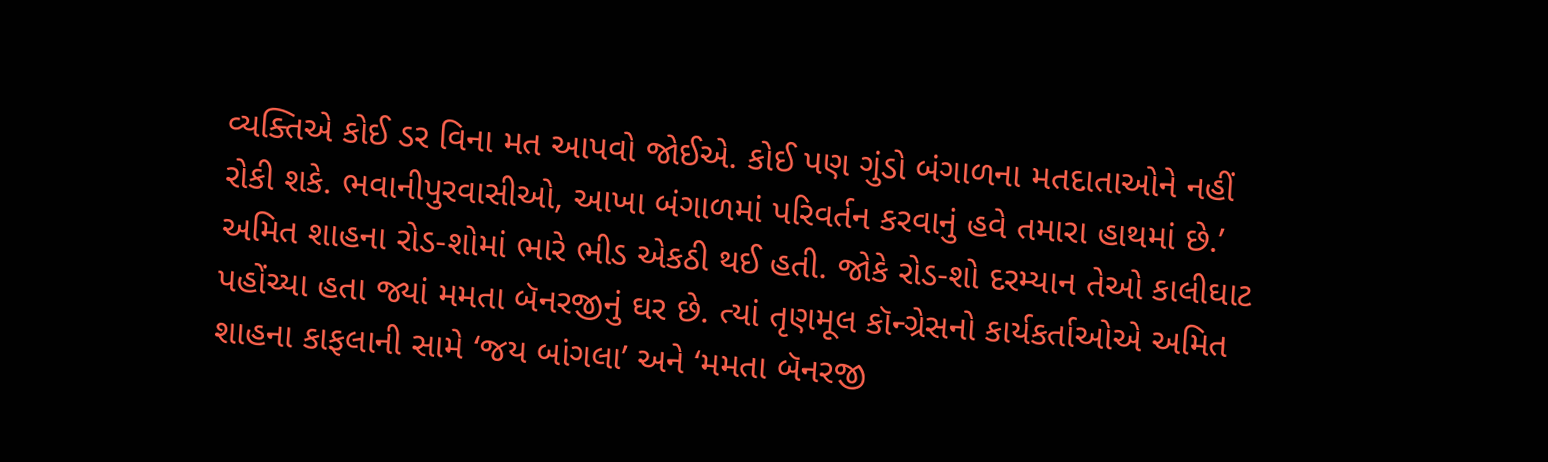વ્યક્તિએ કોઈ ડર વિના મત આપવો જોઈએ. કોઈ પણ ગુંડો બંગાળના મતદાતાઓને નહીં રોકી શકે. ભવાનીપુરવાસીઓ, આખા બંગાળમાં પરિવર્તન કરવાનું હવે તમારા હાથમાં છે.’ અમિત શાહના રોડ-શોમાં ભારે ભીડ એકઠી થઈ હતી. જોકે રોડ-શો દરમ્યાન તેઓ કાલીઘાટ પહોંચ્યા હતા જ્યાં મમતા બૅનરજીનું ઘર છે. ત્યાં તૃણમૂલ કૉન્ગ્રેસનો કાર્યકર્તાઓએ અમિત શાહના કાફલાની સામે ‘જય બાંગલા’ અને ‘મમતા બૅનરજી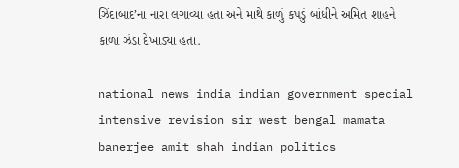ઝિંદાબાદ’ના નારા લગાવ્યા હતા અને માથે કાળું કપડું બાંધીને અમિત શાહને કાળા ઝંડા દેખાડ્યા હતા.

national news india indian government special intensive revision sir west bengal mamata banerjee amit shah indian politics